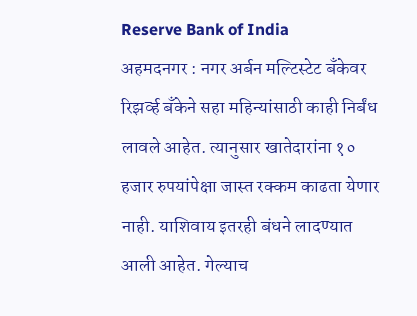Reserve Bank of India
अहमदनगर : नगर अर्बन मल्टिस्टेट बँकेवर रिझर्व्ह बँकेने सहा महिन्यांसाठी काही निर्बंध लावले आहेत. त्यानुसार खातेदारांना १० हजार रुपयांपेक्षा जास्त रक्कम काढता येणार नाही. याशिवाय इतरही बंधने लादण्यात आली आहेत. गेल्याच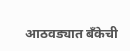आठवड्यात बँकेची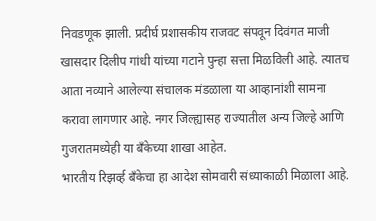निवडणूक झाली. प्रदीर्घ प्रशासकीय राजवट संपवून दिवंगत माजी खासदार दिलीप गांधी यांच्या गटाने पुन्हा सत्ता मिळविली आहे. त्यातच आता नव्याने आलेल्या संचालक मंडळाला या आव्हानांशी सामना करावा लागणार आहे. नगर जिल्ह्यासह राज्यातील अन्य जिल्हे आणि गुजरातमध्येही या बँकेच्या शाखा आहेत.
भारतीय रिझर्व्ह बँकेचा हा आदेश सोमवारी संध्याकाळी मिळाला आहे.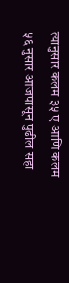त्यानुसार कलम ३५ ए आणि कलम ५६ नुसार आजपासून पुढील सहा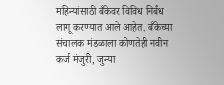महिन्यांसाठी बँकेवर विविध निर्बंध लागू करण्यात आले आहेत. बँकेच्या संचालक मंडळाला कोणतेही नवीन कर्ज मंजुरी, जुन्या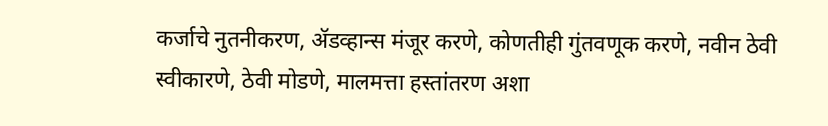कर्जाचे नुतनीकरण, ॲडव्हान्स मंजूर करणे, कोणतीही गुंतवणूक करणे, नवीन ठेवी स्वीकारणे, ठेवी मोडणे, मालमत्ता हस्तांतरण अशा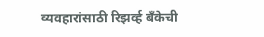व्यवहारांसाठी रिझर्व्ह बँकेची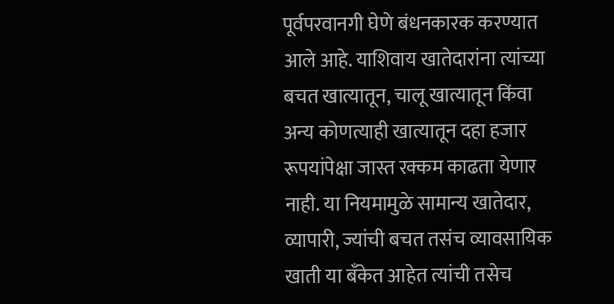पूर्वपरवानगी घेणे बंधनकारक करण्यात आले आहे. याशिवाय खातेदारांना त्यांच्या बचत खात्यातून, चालू खात्यातून किंवा अन्य कोणत्याही खात्यातून दहा हजार रूपयांपेक्षा जास्त रक्कम काढता येणार नाही. या नियमामुळे सामान्य खातेदार, व्यापारी, ज्यांची बचत तसंच व्यावसायिक खाती या बँकेत आहेत त्यांची तसेच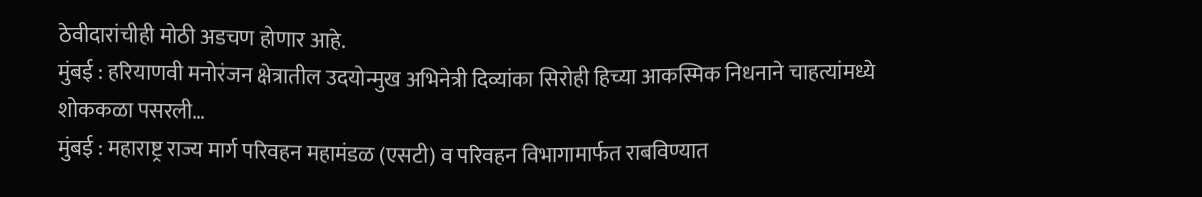ठेवीदारांचीही मोठी अडचण होणार आहे.
मुंबई : हरियाणवी मनोरंजन क्षेत्रातील उदयोन्मुख अभिनेत्री दिव्यांका सिरोही हिच्या आकस्मिक निधनाने चाहत्यांमध्ये शोककळा पसरली…
मुंबई : महाराष्ट्र राज्य मार्ग परिवहन महामंडळ (एसटी) व परिवहन विभागामार्फत राबविण्यात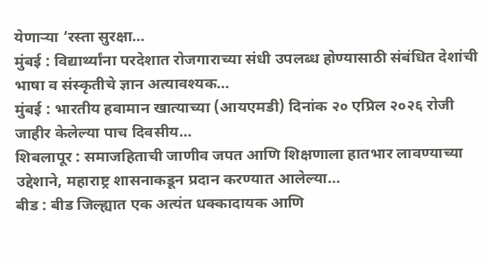येणाऱ्या ‘रस्ता सुरक्षा…
मुंबई : विद्यार्थ्यांना परदेशात रोजगाराच्या संधी उपलब्ध होण्यासाठी संबंधित देशांची भाषा व संस्कृतीचे ज्ञान अत्यावश्यक…
मुंबई : भारतीय हवामान खात्याच्या (आयएमडी) दिनांक २० एप्रिल २०२६ रोजी जाहीर केलेल्या पाच दिवसीय…
शिबलापूर : समाजहिताची जाणीव जपत आणि शिक्षणाला हातभार लावण्याच्या उद्देशाने, महाराष्ट्र शासनाकडून प्रदान करण्यात आलेल्या…
बीड : बीड जिल्ह्यात एक अत्यंत धक्कादायक आणि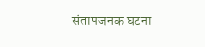संतापजनक घटना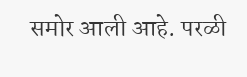समोर आली आहे. परळी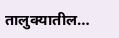तालुक्यातील…